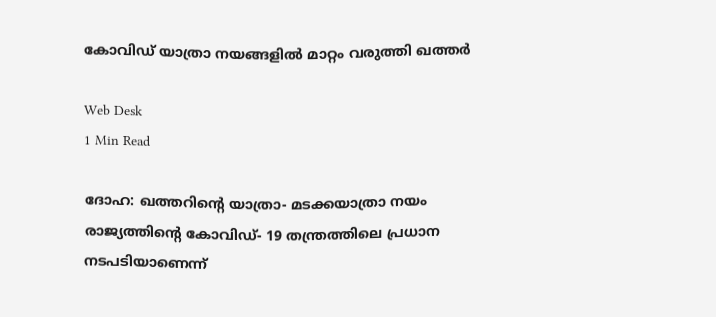കോവിഡ് യാത്രാ നയങ്ങളില്‍ മാറ്റം വരുത്തി ഖത്തര്‍

Web Desk
1 Min Read

ദോഹ: ഖത്തറിന്റെ യാത്രാ- മടക്കയാത്രാ നയം രാജ്യത്തിന്റെ കോവിഡ്- 19 തന്ത്രത്തിലെ പ്രധാന നടപടിയാണെന്ന്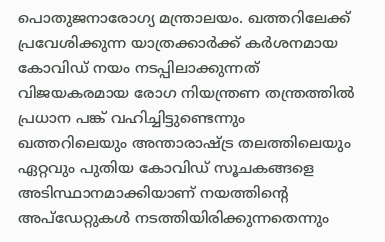പൊതുജനാരോഗ്യ മന്ത്രാലയം. ഖത്തറിലേക്ക് പ്രവേശിക്കുന്ന യാത്രക്കാര്‍ക്ക് കര്‍ശനമായ കോവിഡ് നയം നടപ്പിലാക്കുന്നത് വിജയകരമായ രോഗ നിയന്ത്രണ തന്ത്രത്തില്‍ പ്രധാന പങ്ക് വഹിച്ചിട്ടുണ്ടെന്നും ഖത്തറിലെയും അന്താരാഷ്ട്ര തലത്തിലെയും ഏറ്റവും പുതിയ കോവിഡ് സൂചകങ്ങളെ അടിസ്ഥാനമാക്കിയാണ് നയത്തിന്റെ അപ്ഡേറ്റുകള്‍ നടത്തിയിരിക്കുന്നതെന്നും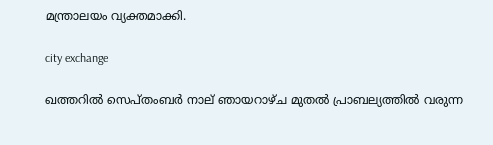മന്ത്രാലയം വ്യക്തമാക്കി.

city exchange

ഖത്തറില്‍ സെപ്തംബര്‍ നാല് ഞായറാഴ്ച മുതല്‍ പ്രാബല്യത്തില്‍ വരുന്ന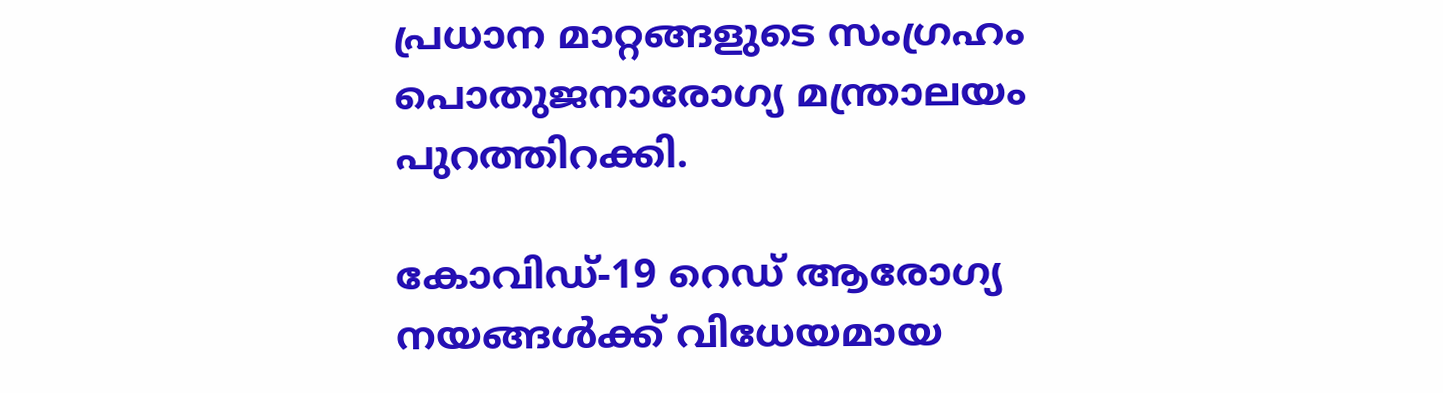പ്രധാന മാറ്റങ്ങളുടെ സംഗ്രഹം പൊതുജനാരോഗ്യ മന്ത്രാലയം പുറത്തിറക്കി.

കോവിഡ്-19 റെഡ് ആരോഗ്യ നയങ്ങള്‍ക്ക് വിധേയമായ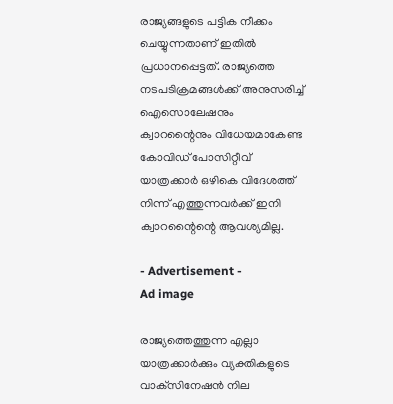രാജ്യങ്ങളുടെ പട്ടിക നീക്കം ചെയ്യുന്നതാണ് ഇതില്‍ പ്രധാനപ്പെട്ടത്. രാജ്യത്തെ നടപടിക്രമങ്ങള്‍ക്ക് അനുസരിച്ച് ഐസൊലേഷനും ക്വാറന്റൈനും വിധേയമാകേണ്ട കോവിഡ് പോസിറ്റീവ് യാത്രക്കാര്‍ ഒഴികെ വിദേശത്ത് നിന്ന് എത്തുന്നവര്‍ക്ക് ഇനി ക്വാറന്റൈന്റെ ആവശ്യമില്ല.

- Advertisement -
Ad image

രാജ്യത്തെത്തുന്ന എല്ലാ യാത്രക്കാര്‍ക്കും വ്യക്തികളുടെ വാക്‌സിനേഷന്‍ നില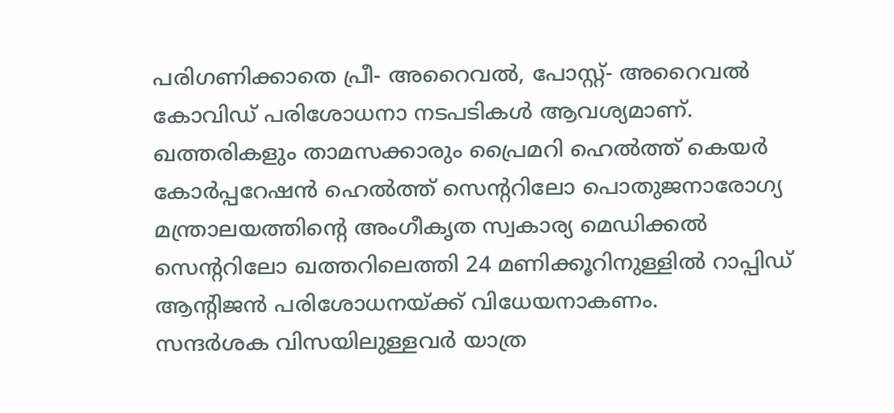പരിഗണിക്കാതെ പ്രീ- അറൈവല്‍, പോസ്റ്റ്- അറൈവല്‍ കോവിഡ് പരിശോധനാ നടപടികള്‍ ആവശ്യമാണ്.
ഖത്തരികളും താമസക്കാരും പ്രൈമറി ഹെല്‍ത്ത് കെയര്‍ കോര്‍പ്പറേഷന്‍ ഹെല്‍ത്ത് സെന്ററിലോ പൊതുജനാരോഗ്യ മന്ത്രാലയത്തിന്റെ അംഗീകൃത സ്വകാര്യ മെഡിക്കല്‍ സെന്ററിലോ ഖത്തറിലെത്തി 24 മണിക്കൂറിനുള്ളില്‍ റാപ്പിഡ് ആന്റിജന്‍ പരിശോധനയ്ക്ക് വിധേയനാകണം.
സന്ദര്‍ശക വിസയിലുള്ളവര്‍ യാത്ര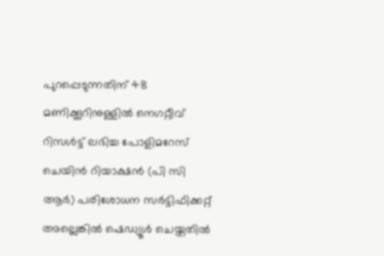പുറപ്പെടുന്നതിന് 48 മണിക്കൂറിനുള്ളില്‍ നെഗറ്റീവ് റിസള്‍ട്ട് ലഭിച്ച പോളിമറേസ് ചെയിന്‍ റിയാക്ഷന്‍ (പി സി ആര്‍) പരിശോധന സര്‍ട്ടിഫിക്കറ്റ് അല്ലെങ്കില്‍ ഷെഡ്യൂള്‍ ചെയ്തതില്‍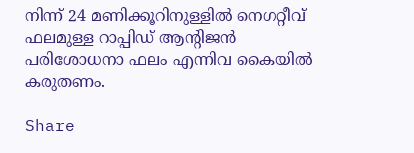നിന്ന് 24 മണിക്കൂറിനുള്ളില്‍ നെഗറ്റീവ് ഫലമുള്ള റാപ്പിഡ് ആന്റിജന്‍ പരിശോധനാ ഫലം എന്നിവ കൈയില്‍ കരുതണം.

Share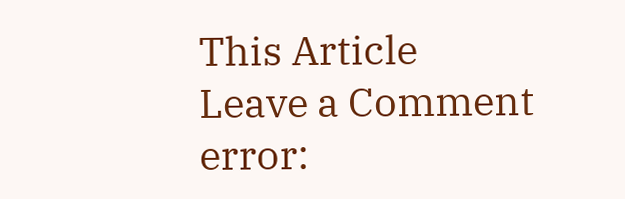This Article
Leave a Comment
error: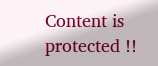Content is protected !!